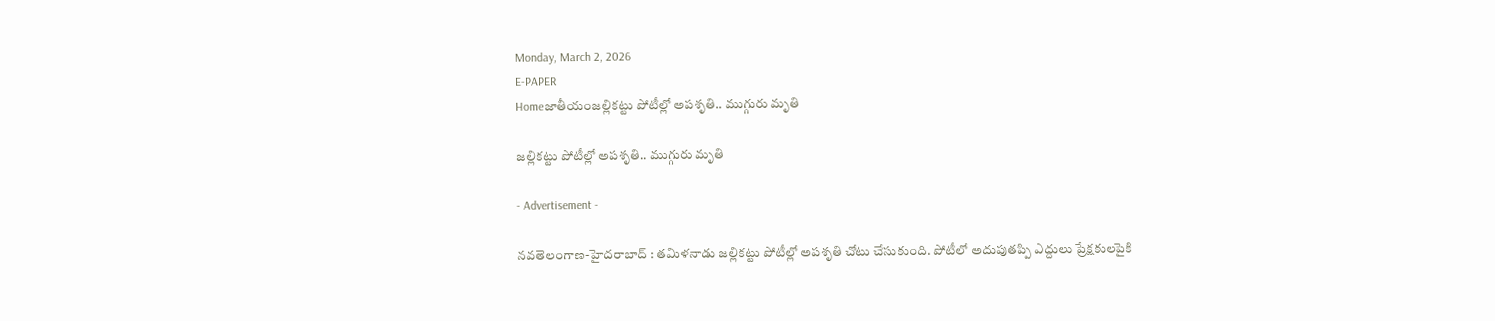Monday, March 2, 2026
E-PAPER
Homeజాతీయంజల్లికట్టు పోటీల్లో అపశృతి.. ముగ్గురు మృతి

జల్లికట్టు పోటీల్లో అపశృతి.. ముగ్గురు మృతి

- Advertisement -

న‌వ‌తెలంగాణ‌-హైద‌రాబాద్ : తమిళనాడు జల్లికట్టు పోటీల్లో అపశృతి చోటు చేసుకుంది. పోటీలో అదుపుతప్పి ఎద్దులు ప్రేక్షకులపైకి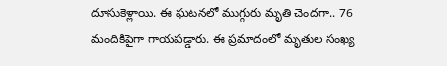దూసుకెళ్లాయి. ఈ ఘటనలో ముగ్గురు మృతి చెందగా.. 76 మందికిపైగా గాయపడ్డారు. ఈ ప్రమాదంలో మృతుల సంఖ్య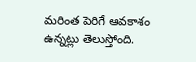మరింత పెరిగే ఆవకాశం ఉన్నట్లు తెలుస్తోంది.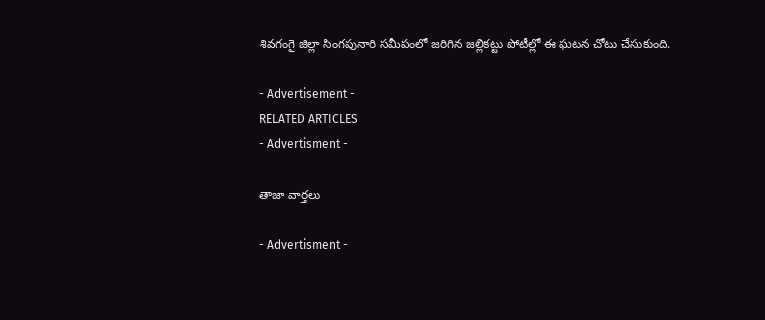శివగంగై జిల్లా సింగపునారి సమీపంలో జరిగిన జల్లికట్టు పోటీల్లో ఈ ఘటన చోటు చేసుకుంది.

- Advertisement -
RELATED ARTICLES
- Advertisment -

తాజా వార్తలు

- Advertisment -